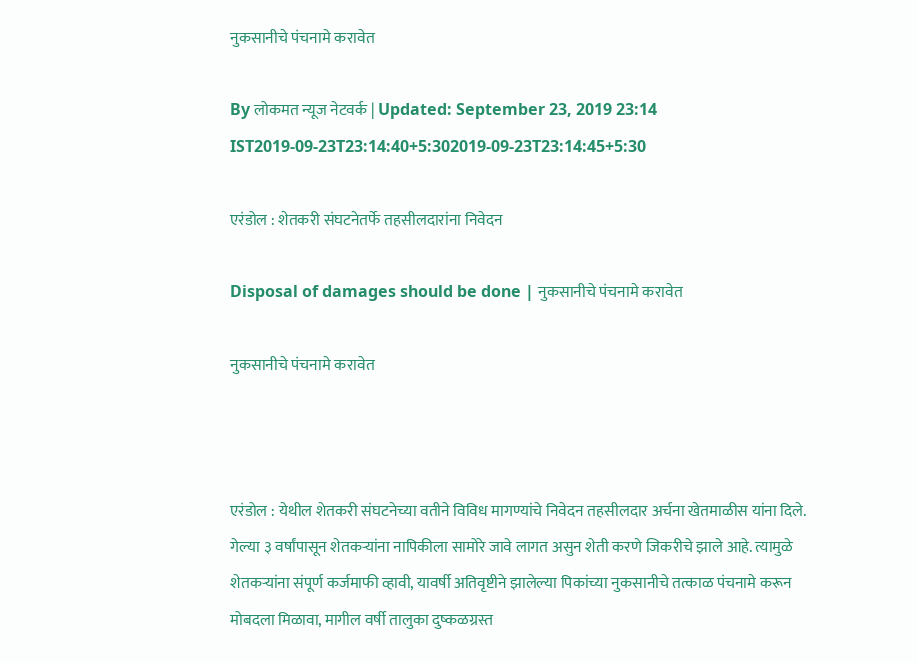नुकसानीचे पंचनामे करावेत

By लोकमत न्यूज नेटवर्क | Updated: September 23, 2019 23:14 IST2019-09-23T23:14:40+5:302019-09-23T23:14:45+5:30

एरंडोल : शेतकरी संघटनेतर्फे तहसीलदारांना निवेदन

Disposal of damages should be done | नुकसानीचे पंचनामे करावेत

नुकसानीचे पंचनामे करावेत



एरंडोल : येथील शेतकरी संघटनेच्या वतीने विविध मागण्यांचे निवेदन तहसीलदार अर्चना खेतमाळीस यांना दिले.
गेल्या ३ वर्षांपासून शेतकऱ्यांना नापिकीला सामोरे जावे लागत असुन शेती करणे जिकरीचे झाले आहे. त्यामुळे शेतकऱ्यांना संपूर्ण कर्जमाफी व्हावी, यावर्षी अतिवृष्टीने झालेल्या पिकांच्या नुकसानीचे तत्काळ पंचनामे करून मोबदला मिळावा, मागील वर्षी तालुका दुष्कळग्रस्त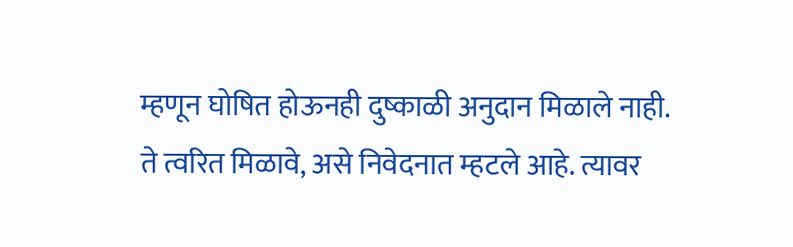म्हणून घोषित होऊनही दुष्काळी अनुदान मिळाले नाही.
ते त्वरित मिळावे, असे निवेदनात म्हटले आहे. त्यावर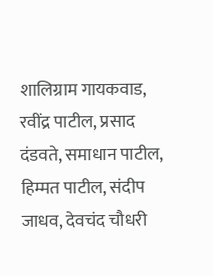शालिग्राम गायकवाड, रवींद्र पाटील, प्रसाद दंडवते, समाधान पाटील, हिम्मत पाटील, संदीप जाधव, देवचंद चौधरी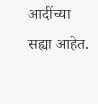आदींच्या सह्या आहेत.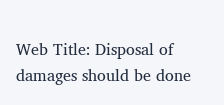Web Title: Disposal of damages should be done